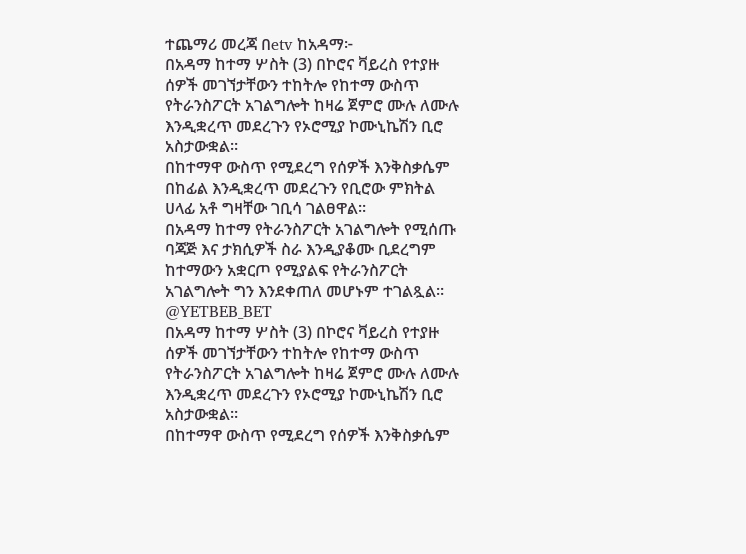ተጨማሪ መረጃ በetv ከአዳማ፦
በአዳማ ከተማ ሦስት (3) በኮሮና ቫይረስ የተያዙ ሰዎች መገኘታቸውን ተከትሎ የከተማ ውስጥ የትራንስፖርት አገልግሎት ከዛሬ ጀምሮ ሙሉ ለሙሉ እንዲቋረጥ መደረጉን የኦሮሚያ ኮሙኒኬሽን ቢሮ አስታውቋል።
በከተማዋ ውስጥ የሚደረግ የሰዎች እንቅስቃሴም በከፊል እንዲቋረጥ መደረጉን የቢሮው ምክትል ሀላፊ አቶ ግዛቸው ገቢሳ ገልፀዋል።
በአዳማ ከተማ የትራንስፖርት አገልግሎት የሚሰጡ ባጃጅ እና ታክሲዎች ስራ እንዲያቆሙ ቢደረግም ከተማውን አቋርጦ የሚያልፍ የትራንስፖርት አገልግሎት ግን እንደቀጠለ መሆኑም ተገልጿል።
@YETBEB_BET
በአዳማ ከተማ ሦስት (3) በኮሮና ቫይረስ የተያዙ ሰዎች መገኘታቸውን ተከትሎ የከተማ ውስጥ የትራንስፖርት አገልግሎት ከዛሬ ጀምሮ ሙሉ ለሙሉ እንዲቋረጥ መደረጉን የኦሮሚያ ኮሙኒኬሽን ቢሮ አስታውቋል።
በከተማዋ ውስጥ የሚደረግ የሰዎች እንቅስቃሴም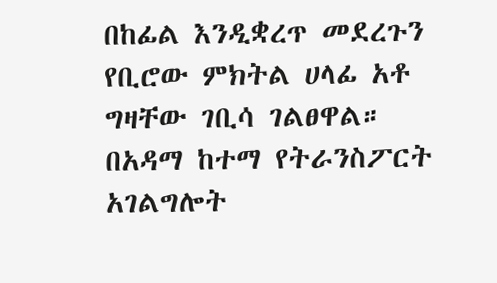በከፊል እንዲቋረጥ መደረጉን የቢሮው ምክትል ሀላፊ አቶ ግዛቸው ገቢሳ ገልፀዋል።
በአዳማ ከተማ የትራንስፖርት አገልግሎት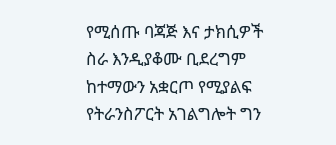የሚሰጡ ባጃጅ እና ታክሲዎች ስራ እንዲያቆሙ ቢደረግም ከተማውን አቋርጦ የሚያልፍ የትራንስፖርት አገልግሎት ግን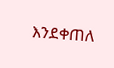እንደቀጠለ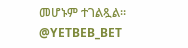መሆኑም ተገልጿል።
@YETBEB_BET